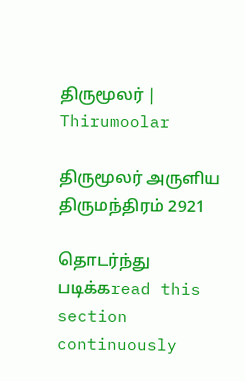திருமூலர் | Thirumoolar

திருமூலர் அருளிய
திருமந்திரம் 2921

தொடர்ந்து படிக்கread this section continuously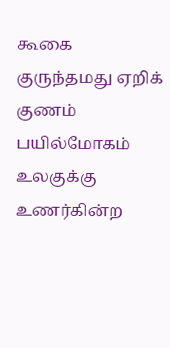கூகை குருந்தமது ஏறிக் குணம் பயில்மோகம் உலகுக்கு உணர்கின்ற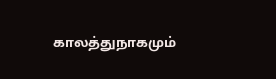காலத்துநாகமும்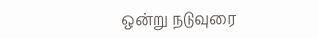ஒன்று நடுவுரை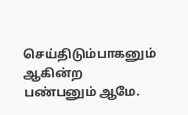செய்திடும்பாகனும் ஆகின்ற பண்பனும் ஆமே.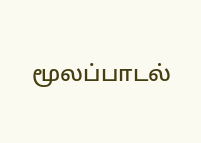மூலப்பாடல்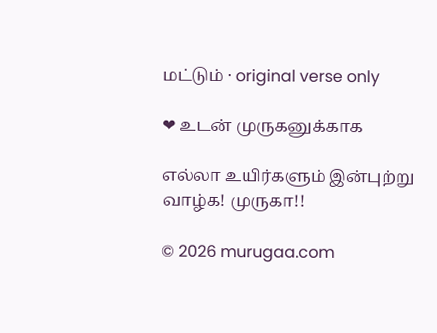மட்டும் · original verse only

❤ உடன் முருகனுக்காக

எல்லா உயிர்களும் இன்புற்று வாழ்க! முருகா!!

© 2026 murugaa.com